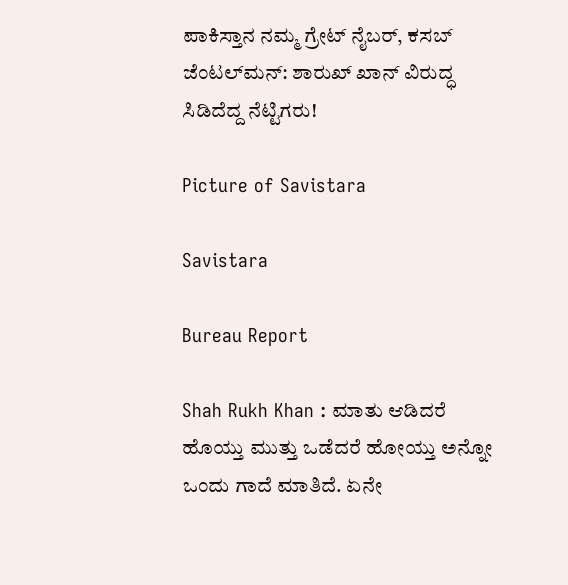ಪಾಕಿಸ್ತಾನ ನಮ್ಮ ಗ್ರೇಟ್ ನೈಬರ್, ಕಸಬ್‌ ಜೆಂಟಲ್‌ಮನ್: ಶಾರುಖ್ ಖಾನ್ ವಿರುದ್ಧ ಸಿಡಿದೆದ್ದ ನೆಟ್ಟಿಗರು!

Picture of Savistara

Savistara

Bureau Report

Shah Rukh Khan : ಮಾತು ಆಡಿದರೆ ಹೊಯ್ತು ಮುತ್ತು ಒಡೆದರೆ ಹೋಯ್ತು ಅನ್ನೋ ಒಂದು ಗಾದೆ ಮಾತಿದೆ. ಏನೇ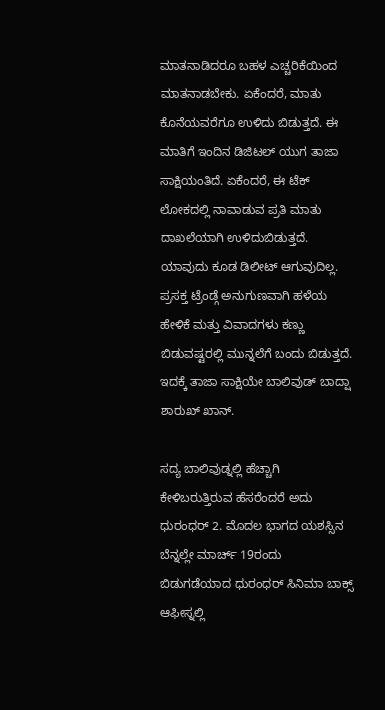ಮಾತನಾಡಿದರೂ ಬಹಳ ಎಚ್ಚರಿಕೆಯಿಂದ ಮಾತನಾಡಬೇಕು. ಏಕೆಂದರೆ, ಮಾತು ಕೊನೆಯವರೆಗೂ ಉಳಿದು ಬಿಡುತ್ತದೆ. ಈ ಮಾತಿಗೆ ಇಂದಿನ ಡಿಜಿಟಲ್ ಯುಗ ತಾಜಾ ಸಾಕ್ಷಿಯಂತಿದೆ. ಏಕೆಂದರೆ, ಈ ಟೆಕ್ ಲೋಕದಲ್ಲಿ ನಾವಾಡುವ ಪ್ರತಿ ಮಾತು ದಾಖಲೆಯಾಗಿ ಉಳಿದುಬಿಡುತ್ತದೆ. ಯಾವುದು ಕೂಡ ಡಿಲೀಟ್ ಆಗುವುದಿಲ್ಲ. ಪ್ರಸಕ್ತ ಟ್ರೆಂಡ್ಗೆ ಅನುಗುಣವಾಗಿ ಹಳೆಯ ಹೇಳಿಕೆ ಮತ್ತು ವಿವಾದಗಳು ಕಣ್ಣು ಬಿಡುವಷ್ಟರಲ್ಲಿ ಮುನ್ನಲೆಗೆ ಬಂದು ಬಿಡುತ್ತದೆ. ಇದಕ್ಕೆ ತಾಜಾ ಸಾಕ್ಷಿಯೇ ಬಾಲಿವುಡ್ ಬಾದ್ಷಾ ಶಾರುಖ್ ಖಾನ್.

ಸದ್ಯ ಬಾಲಿವುಡ್ನಲ್ಲಿ ಹೆಚ್ಚಾಗಿ ಕೇಳಿಬರುತ್ತಿರುವ ಹೆಸರೆಂದರೆ ಅದು ಧುರಂಧರ್ 2. ಮೊದಲ ಭಾಗದ ಯಶಸ್ಸಿನ ಬೆನ್ನಲ್ಲೇ ಮಾರ್ಚ್ 19ರಂದು ಬಿಡುಗಡೆಯಾದ ಧುರಂಧರ್ ಸಿನಿಮಾ ಬಾಕ್ಸ್ ಆಫೀಸ್ನಲ್ಲಿ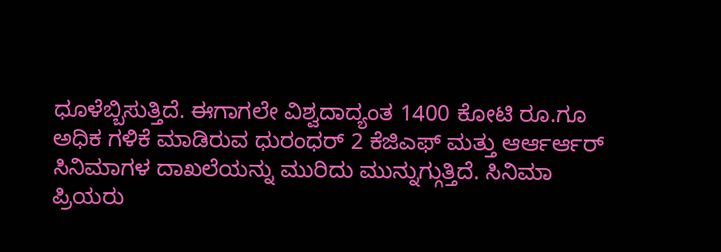ಧೂಳೆಬ್ಬಿಸುತ್ತಿದೆ. ಈಗಾಗಲೇ ವಿಶ್ವದಾದ್ಯಂತ 1400 ಕೋಟಿ ರೂ.ಗೂ ಅಧಿಕ ಗಳಿಕೆ ಮಾಡಿರುವ ಧುರಂಧರ್ 2 ಕೆಜಿಎಫ್ ಮತ್ತು ಆರ್ಆರ್ಆರ್ ಸಿನಿಮಾಗಳ ದಾಖಲೆಯನ್ನು ಮುರಿದು ಮುನ್ನುಗ್ಗುತ್ತಿದೆ. ಸಿನಿಮಾ ಪ್ರಿಯರು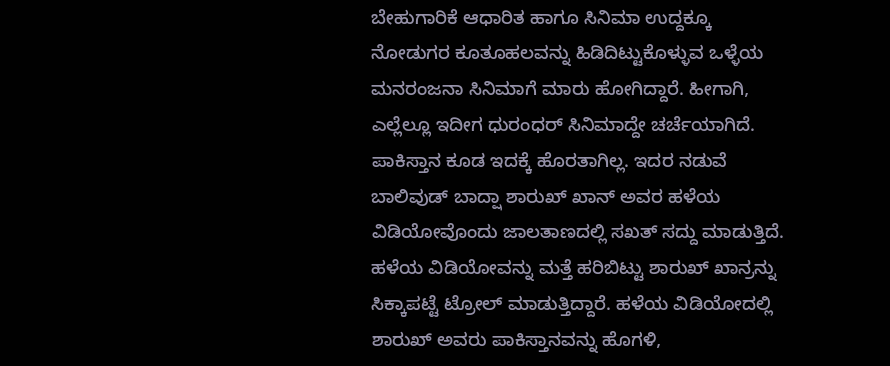ಬೇಹುಗಾರಿಕೆ ಆಧಾರಿತ ಹಾಗೂ ಸಿನಿಮಾ ಉದ್ದಕ್ಕೂ ನೋಡುಗರ ಕೂತೂಹಲವನ್ನು ಹಿಡಿದಿಟ್ಟುಕೊಳ್ಳುವ ಒಳ್ಳೆಯ ಮನರಂಜನಾ ಸಿನಿಮಾಗೆ ಮಾರು ಹೋಗಿದ್ದಾರೆ. ಹೀಗಾಗಿ, ಎಲ್ಲೆಲ್ಲೂ ಇದೀಗ ಧುರಂಧರ್ ಸಿನಿಮಾದ್ದೇ ಚರ್ಚೆಯಾಗಿದೆ. ಪಾಕಿಸ್ತಾನ ಕೂಡ ಇದಕ್ಕೆ ಹೊರತಾಗಿಲ್ಲ. ಇದರ ನಡುವೆ ಬಾಲಿವುಡ್ ಬಾದ್ಷಾ ಶಾರುಖ್ ಖಾನ್ ಅವರ ಹಳೆಯ ವಿಡಿಯೋವೊಂದು ಜಾಲತಾಣದಲ್ಲಿ ಸಖತ್ ಸದ್ದು ಮಾಡುತ್ತಿದೆ. ಹಳೆಯ ವಿಡಿಯೋವನ್ನು ಮತ್ತೆ ಹರಿಬಿಟ್ಟು ಶಾರುಖ್ ಖಾನ್ರನ್ನು ಸಿಕ್ಕಾಪಟ್ಟೆ ಟ್ರೋಲ್ ಮಾಡುತ್ತಿದ್ದಾರೆ. ಹಳೆಯ ವಿಡಿಯೋದಲ್ಲಿ ಶಾರುಖ್ ಅವರು ಪಾಕಿಸ್ತಾನವನ್ನು ಹೊಗಳಿ,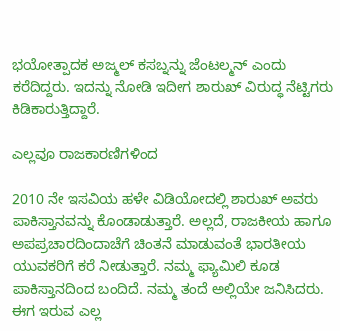ಭಯೋತ್ಪಾದಕ ಅಜ್ಮಲ್ ಕಸಬ್ನನ್ನು ಜೆಂಟಲ್ಮನ್ ಎಂದು ಕರೆದಿದ್ದರು. ಇದನ್ನು ನೋಡಿ ಇದೀಗ ಶಾರುಖ್ ವಿರುದ್ಧ ನೆಟ್ಟಿಗರು ಕಿಡಿಕಾರುತ್ತಿದ್ದಾರೆ.

ಎಲ್ಲವೂ ರಾಜಕಾರಣಿಗಳಿಂದ

2010 ನೇ ಇಸವಿಯ ಹಳೇ ವಿಡಿಯೋದಲ್ಲಿ ಶಾರುಖ್ ಅವರು ಪಾಕಿಸ್ತಾನವನ್ನು ಕೊಂಡಾಡುತ್ತಾರೆ. ಅಲ್ಲದೆ, ರಾಜಕೀಯ ಹಾಗೂ ಅಪಪ್ರಚಾರದಿಂದಾಚೆಗೆ ಚಿಂತನೆ ಮಾಡುವಂತೆ ಭಾರತೀಯ ಯುವಕರಿಗೆ ಕರೆ ನೀಡುತ್ತಾರೆ. ನಮ್ಮ ಫ್ಯಾಮಿಲಿ ಕೂಡ ಪಾಕಿಸ್ತಾನದಿಂದ ಬಂದಿದೆ. ನಮ್ಮ ತಂದೆ ಅಲ್ಲಿಯೇ ಜನಿಸಿದರು. ಈಗ ಇರುವ ಎಲ್ಲ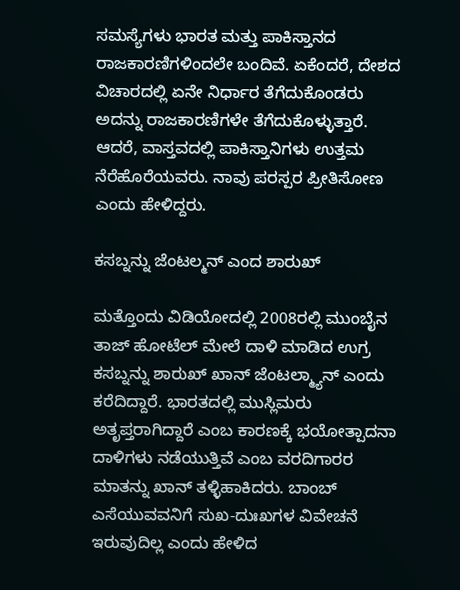ಸಮಸ್ಯೆಗಳು ಭಾರತ ಮತ್ತು ಪಾಕಿಸ್ತಾನದ ರಾಜಕಾರಣಿಗಳಿಂದಲೇ ಬಂದಿವೆ. ಏಕೆಂದರೆ, ದೇಶದ ವಿಚಾರದಲ್ಲಿ ಏನೇ ನಿರ್ಧಾರ ತೆಗೆದುಕೊಂಡರು ಅದನ್ನು ರಾಜಕಾರಣಿಗಳೇ ತೆಗೆದುಕೊಳ್ಳುತ್ತಾರೆ. ಆದರೆ, ವಾಸ್ತವದಲ್ಲಿ ಪಾಕಿಸ್ತಾನಿಗಳು ಉತ್ತಮ ನೆರೆಹೊರೆಯವರು. ನಾವು ಪರಸ್ಪರ ಪ್ರೀತಿಸೋಣ ಎಂದು ಹೇಳಿದ್ದರು.

ಕಸಬ್ನನ್ನು ಜೆಂಟಲ್ಮನ್ ಎಂದ ಶಾರುಖ್

ಮತ್ತೊಂದು ವಿಡಿಯೋದಲ್ಲಿ 2008ರಲ್ಲಿ ಮುಂಬೈನ ತಾಜ್ ಹೋಟೆಲ್ ಮೇಲೆ ದಾಳಿ ಮಾಡಿದ ಉಗ್ರ ಕಸಬ್ನನ್ನು ಶಾರುಖ್ ಖಾನ್ ಜೆಂಟಲ್ಮ್ಯಾನ್ ಎಂದು ಕರೆದಿದ್ದಾರೆ. ಭಾರತದಲ್ಲಿ ಮುಸ್ಲಿಮರು ಅತೃಪ್ತರಾಗಿದ್ದಾರೆ ಎಂಬ ಕಾರಣಕ್ಕೆ ಭಯೋತ್ಪಾದನಾ ದಾಳಿಗಳು ನಡೆಯುತ್ತಿವೆ ಎಂಬ ವರದಿಗಾರರ ಮಾತನ್ನು ಖಾನ್‌ ತಳ್ಳಿಹಾಕಿದರು. ಬಾಂಬ್ ಎಸೆಯುವವನಿಗೆ ಸುಖ-ದುಃಖಗಳ ವಿವೇಚನೆ ಇರುವುದಿಲ್ಲ ಎಂದು ಹೇಳಿದ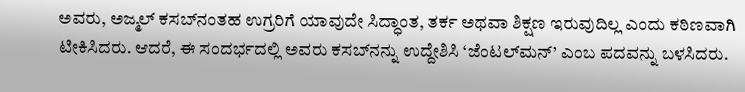ಅವರು, ಅಜ್ಮಲ್ ಕಸಬ್‌ನಂತಹ ಉಗ್ರರಿಗೆ ಯಾವುದೇ ಸಿದ್ಧಾಂತ, ತರ್ಕ ಅಥವಾ ಶಿಕ್ಷಣ ಇರುವುದಿಲ್ಲ ಎಂದು ಕಠಿಣವಾಗಿ ಟೀಕಿಸಿದರು. ಆದರೆ, ಈ ಸಂದರ್ಭದಲ್ಲಿ ಅವರು ಕಸಬ್‌ನನ್ನು ಉದ್ದೇಶಿಸಿ ‘ಜೆಂಟಲ್‌ಮನ್’ ಎಂಬ ಪದವನ್ನು ಬಳಸಿದರು.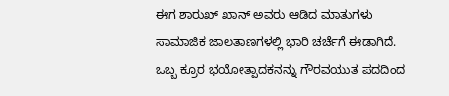ಈಗ ಶಾರುಖ್ ಖಾನ್ ಅವರು ಆಡಿದ ಮಾತುಗಳು ಸಾಮಾಜಿಕ ಜಾಲತಾಣಗಳಲ್ಲಿ ಭಾರಿ ಚರ್ಚೆಗೆ ಈಡಾಗಿದೆ. ಒಬ್ಬ ಕ್ರೂರ ಭಯೋತ್ಪಾದಕನನ್ನು ಗೌರವಯುತ ಪದದಿಂದ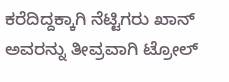ಕರೆದಿದ್ದಕ್ಕಾಗಿ ನೆಟ್ಟಿಗರು ಖಾನ್‌ ಅವರನ್ನು ತೀವ್ರವಾಗಿ ಟ್ರೋಲ್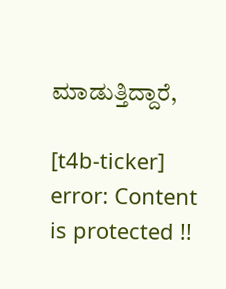ಮಾಡುತ್ತಿದ್ದಾರೆ,

[t4b-ticker]
error: Content is protected !!